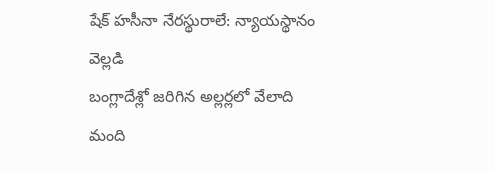షేక్ హసీనా నేరస్థురాలే: న్యాయస్థానం వెల్లడి
బంగ్లాదేశ్లో జరిగిన అల్లర్లలో వేలాది మంది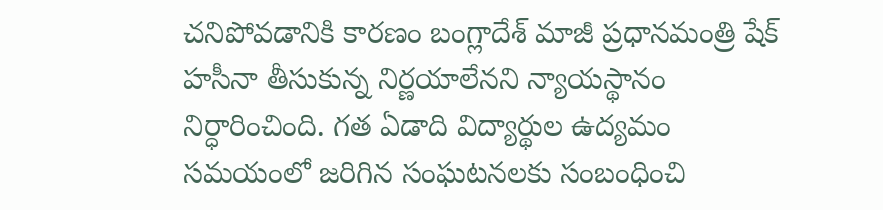చనిపోవడానికి కారణం బంగ్లాదేశ్ మాజీ ప్రధానమంత్రి షేక్ హసీనా తీసుకున్న నిర్ణయాలేనని న్యాయస్థానం నిర్ధారించింది. గత ఏడాది విద్యార్థుల ఉద్యమం సమయంలో జరిగిన సంఘటనలకు సంబంధించి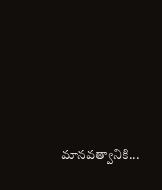మానవత్వానికి...